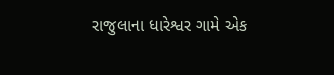રાજુલાના ધારેશ્વર ગામે એક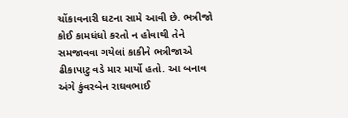ચોંકાવનારી ઘટના સામે આવી છે. ભત્રીજો કોઈ કામધંધો કરતો ન હોવાથી તેને સમજાવવા ગયેલાં કાકીને ભત્રીજાએ ઢીકાપાટુ વડે માર માર્યો હતો. આ બનાવ અંગે કુંવરબેન રાઘવભાઈ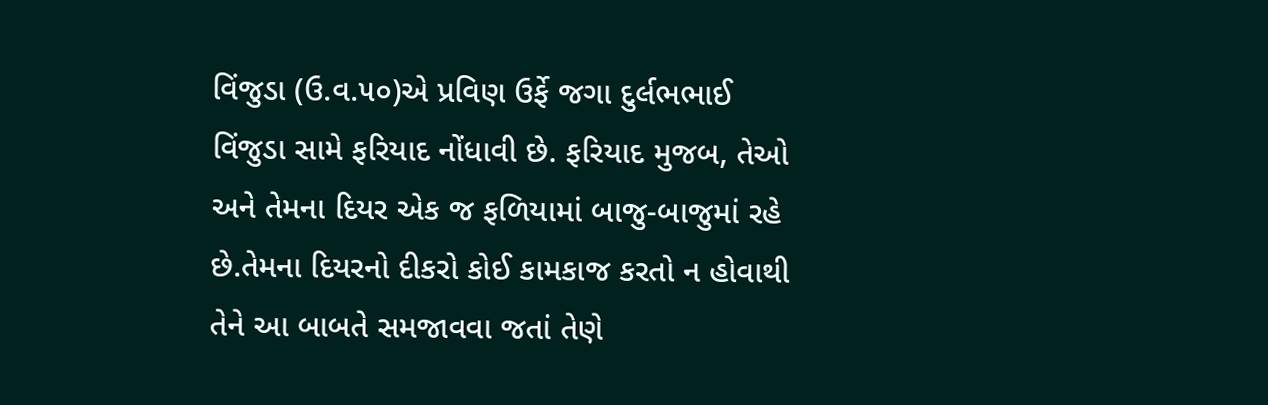વિંજુડા (ઉ.વ.૫૦)એ પ્રવિણ ઉર્ફે જગા દુર્લભભાઈ વિંજુડા સામે ફરિયાદ નોંધાવી છે. ફરિયાદ મુજબ, તેઓ અને તેમના દિયર એક જ ફળિયામાં બાજુ-બાજુમાં રહે છે.તેમના દિયરનો દીકરો કોઈ કામકાજ કરતો ન હોવાથી તેને આ બાબતે સમજાવવા જતાં તેણે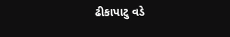ઢીકાપાટુ વડે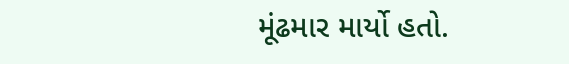મૂંઢમાર માર્યો હતો.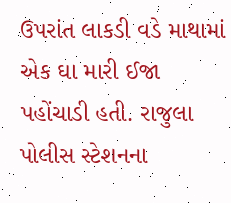ઉપરાંત લાકડી વડે માથામાં એક ઘા મારી ઈજા
પહોંચાડી હતી. રાજુલા પોલીસ સ્ટેશનના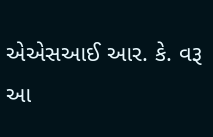એએસઆઈ આર. કે. વરૂ આ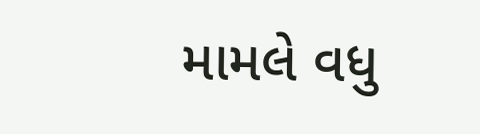મામલે વધુ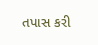તપાસ કરી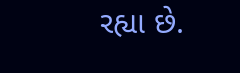રહ્યા છે.